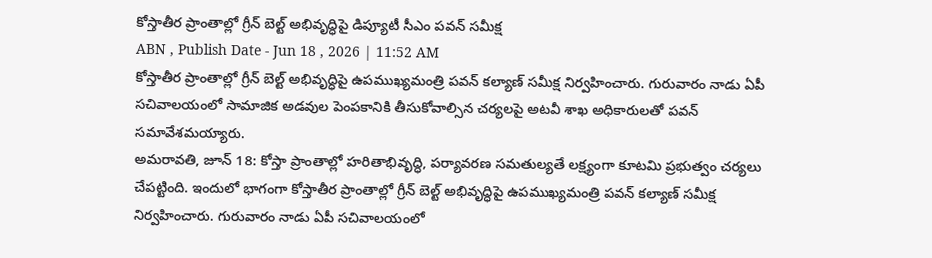కోస్తాతీర ప్రాంతాల్లో గ్రీన్ బెల్ట్ అభివృద్ధిపై డిప్యూటీ సీఎం పవన్ సమీక్ష
ABN , Publish Date - Jun 18 , 2026 | 11:52 AM
కోస్తాతీర ప్రాంతాల్లో గ్రీన్ బెల్ట్ అభివృద్ధిపై ఉపముఖ్యమంత్రి పవన్ కల్యాణ్ సమీక్ష నిర్వహించారు. గురువారం నాడు ఏపీ సచివాలయంలో సామాజిక అడవుల పెంపకానికి తీసుకోవాల్సిన చర్యలపై అటవీ శాఖ అధికారులతో పవన్ సమావేశమయ్యారు.
అమరావతి, జూన్ 18: కోస్తా ప్రాంతాల్లో హరితాభివృద్ధి, పర్యావరణ సమతుల్యతే లక్ష్యంగా కూటమి ప్రభుత్వం చర్యలు చేపట్టింది. ఇందులో భాగంగా కోస్తాతీర ప్రాంతాల్లో గ్రీన్ బెల్ట్ అభివృద్ధిపై ఉపముఖ్యమంత్రి పవన్ కల్యాణ్ సమీక్ష నిర్వహించారు. గురువారం నాడు ఏపీ సచివాలయంలో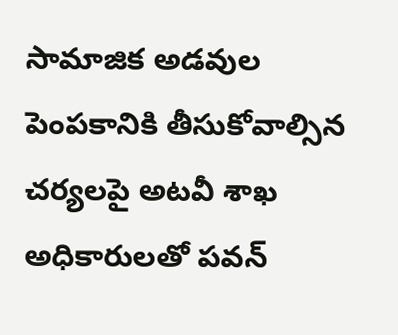సామాజిక అడవుల పెంపకానికి తీసుకోవాల్సిన చర్యలపై అటవీ శాఖ అధికారులతో పవన్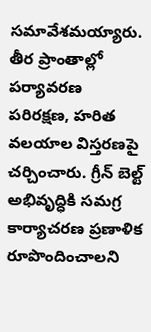సమావేశమయ్యారు. తీర ప్రాంతాల్లో పర్యావరణ పరిరక్షణ, హరిత వలయాల విస్తరణపై చర్చించారు. గ్రీన్ బెల్ట్ అభివృద్ధికి సమగ్ర కార్యాచరణ ప్రణాళిక రూపొందించాలని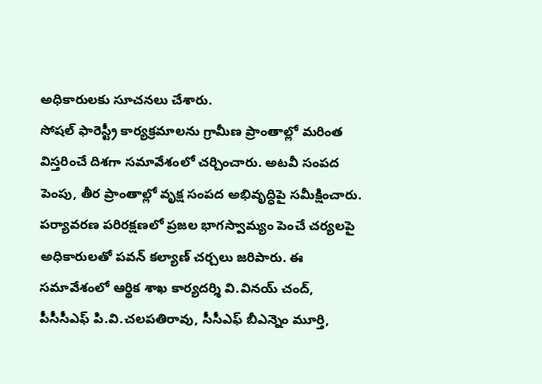అధికారులకు సూచనలు చేశారు.
సోషల్ ఫారెస్ట్రీ కార్యక్రమాలను గ్రామీణ ప్రాంతాల్లో మరింత విస్తరించే దిశగా సమావేశంలో చర్చించారు. అటవీ సంపద పెంపు, తీర ప్రాంతాల్లో వృక్ష సంపద అభివృద్ధిపై సమీక్షించారు. పర్యావరణ పరిరక్షణలో ప్రజల భాగస్వామ్యం పెంచే చర్యలపై అధికారులతో పవన్ కల్యాణ్ చర్చలు జరిపారు. ఈ సమావేశంలో ఆర్థిక శాఖ కార్యదర్శి వి.వినయ్ చంద్, పీసీసీఎఫ్ పి.వి.చలపతిరావు, సీసీఎఫ్ బీఎన్నెం మూర్తి,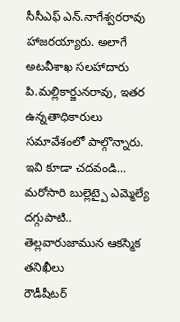సీసీఎఫ్ ఎన్.నాగేశ్వరరావు హాజరయ్యారు. అలాగే అటవీశాఖ సలహాదారు పి.మల్లికార్జునరావు, ఇతర ఉన్నతాధికారులు సమావేశంలో పాల్గొన్నారు.
ఇవి కూడా చదవండి...
మరోసారి బుల్లెట్పై ఎమ్మెల్యే దగ్గుపాటి.. తెల్లవారుజామున ఆకస్మిక తనిఖీలు
రౌడీషీటర్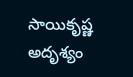సాయికృష్ణ అదృశ్యం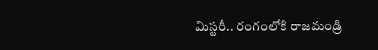మిస్టరీ.. రంగంలోకి రాజమండ్రి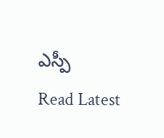ఎస్పీ
Read Latest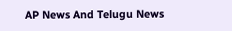AP News And Telugu News